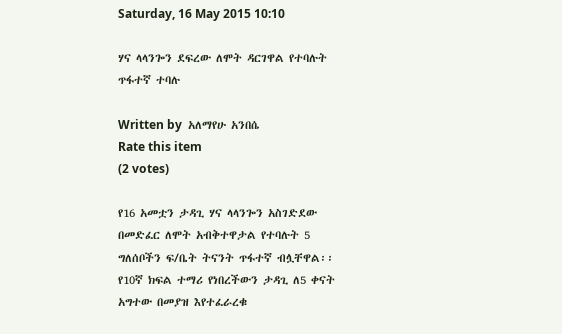Saturday, 16 May 2015 10:10

ሃና ላላንጐን ደፍረው ለሞት ዳርገዋል የተባሉት ጥፋተኛ ተባሉ

Written by  አለማየሁ አንበሴ
Rate this item
(2 votes)

የ16 አመቷን ታዳጊ ሃና ላላንጐን አስገድደው በመድፈር ለሞት አብቅተዋታል የተባሉት 5 ግለሰቦችን ፍ/ቤት ትናንት ጥፋተኛ ብሏቸዋል፡፡
የ10ኛ ክፍል ተማሪ የነበረችውን ታዳጊ ለ5 ቀናት አግተው በመያዝ እየተፈራረቁ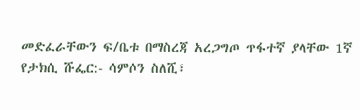መድፈራቸውን ፍ/ቤቱ በማስረጃ አረጋግጦ ጥፋተኛ ያላቸው 1ኛ የታክሲ ሹፌር:- ሳምሶን ስለሺ፣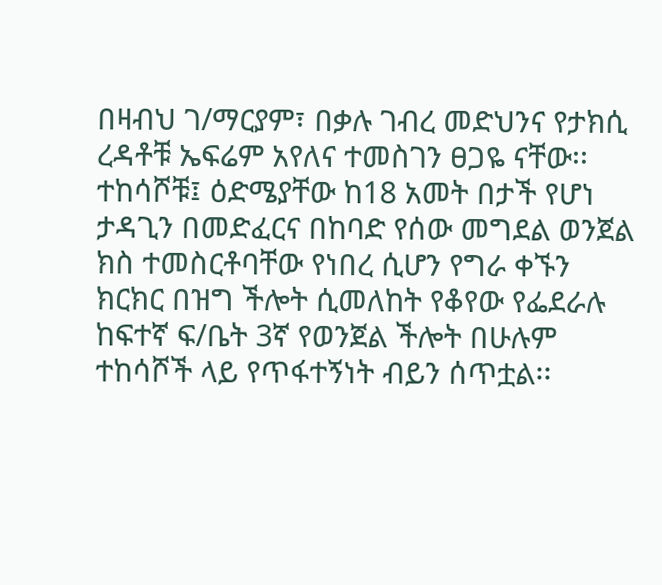በዛብህ ገ/ማርያም፣ በቃሉ ገብረ መድህንና የታክሲ ረዳቶቹ ኤፍሬም አየለና ተመስገን ፀጋዬ ናቸው፡፡
ተከሳሾቹ፤ ዕድሜያቸው ከ18 አመት በታች የሆነ ታዳጊን በመድፈርና በከባድ የሰው መግደል ወንጀል ክስ ተመስርቶባቸው የነበረ ሲሆን የግራ ቀኙን ክርክር በዝግ ችሎት ሲመለከት የቆየው የፌደራሉ ከፍተኛ ፍ/ቤት 3ኛ የወንጀል ችሎት በሁሉም ተከሳሾች ላይ የጥፋተኝነት ብይን ሰጥቷል፡፡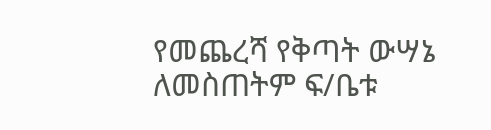የመጨረሻ የቅጣት ውሣኔ ለመስጠትም ፍ/ቤቱ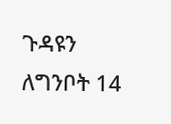ጉዳዩን ለግንቦት 14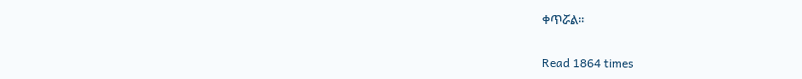ቀጥሯል፡፡

Read 1864 times